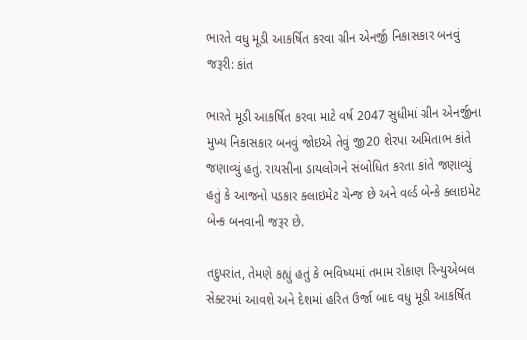ભારતે વધુ મૂડી આકર્ષિત કરવા ગ્રીન એનર્જી નિકાસકાર બનવું જરૂરી: કાંત

ભારતે મૂડી આકર્ષિત કરવા માટે વર્ષ 2047 સુધીમાં ગ્રીન એનર્જીના મુખ્ય નિકાસકાર બનવું જોઇએ તેવું જી20 શેરપા અમિતાભ કાંતે જણાવ્યું હતું. રાયસીના ડાયલોગને સંબોધિત કરતા કાંતે જણાવ્યું હતું કે આજનો પડકાર ક્લાઇમેટ ચેન્જ છે અને વર્લ્ડ બેન્કે ક્લાઇમેટ બેન્ક બનવાની જરૂર છે.

તદુપરાંત, તેમણે કહ્યું હતું કે ભવિષ્યમાં તમામ રોકાણ રિન્યુએબલ સેક્ટરમાં આવશે અને દેશમાં હરિત ઉર્જા બાદ વધુ મૂડી આકર્ષિત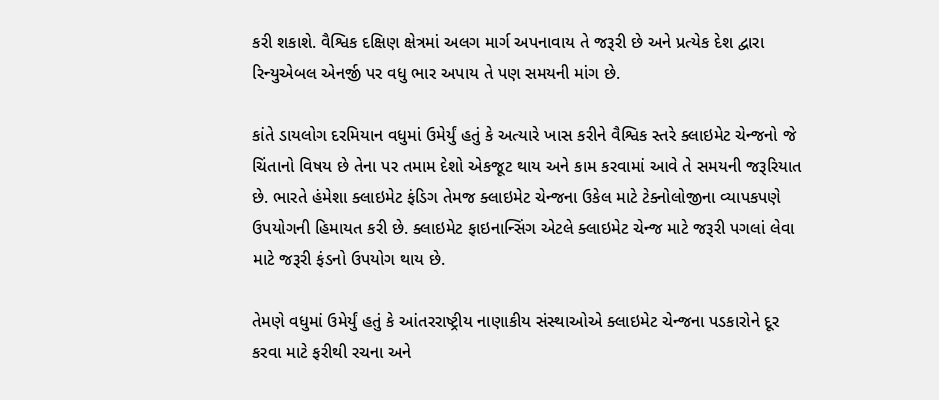કરી શકાશે. વૈશ્વિક દક્ષિણ ક્ષેત્રમાં અલગ માર્ગ અપનાવાય તે જરૂરી છે અને પ્રત્યેક દેશ દ્વારા રિન્યુએબલ એનર્જી પર વધુ ભાર અપાય તે પણ સમયની માંગ છે.

કાંતે ડાયલોગ દરમિયાન વધુમાં ઉમેર્યું હતું કે અત્યારે ખાસ કરીને વૈશ્વિક સ્તરે ક્લાઇમેટ ચેન્જનો જે ચિંતાનો વિષય છે તેના પર તમામ દેશો એકજૂટ થાય અને કામ કરવામાં આવે તે સમયની જરૂરિયાત છે. ભારતે હંમેશા ક્લાઇમેટ ફંડિગ તેમજ ક્લાઇમેટ ચેન્જના ઉકેલ માટે ટેક્નોલોજીના વ્યાપકપણે ઉપયોગની હિમાયત કરી છે. ક્લાઇમેટ ફાઇનાન્સિંગ એટલે ક્લાઇમેટ ચેન્જ માટે જરૂરી પગલાં લેવા માટે જરૂરી ફંડનો ઉપયોગ થાય છે.

તેમણે વધુમાં ઉમેર્યું હતું કે આંતરરાષ્ટ્રીય નાણાકીય સંસ્થાઓએ ક્લાઇમેટ ચેન્જના પડકારોને દૂર કરવા માટે ફરીથી રચના અને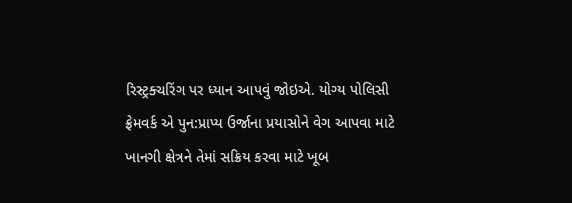રિસ્ટ્રક્ચરિંગ પર ધ્યાન આપવું જોઇએ. યોગ્ય પોલિસી ફ્રેમવર્ક એ પુન:પ્રાપ્ય ઉર્જાના પ્રયાસોને વેગ આપવા માટે ખાનગી ક્ષેત્રને તેમાં સક્રિય કરવા માટે ખૂબ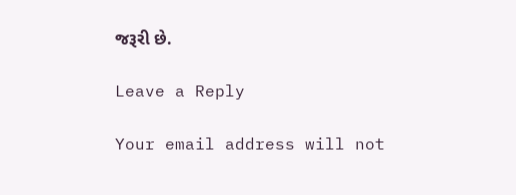જરૂરી છે.

Leave a Reply

Your email address will not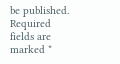be published. Required fields are marked *